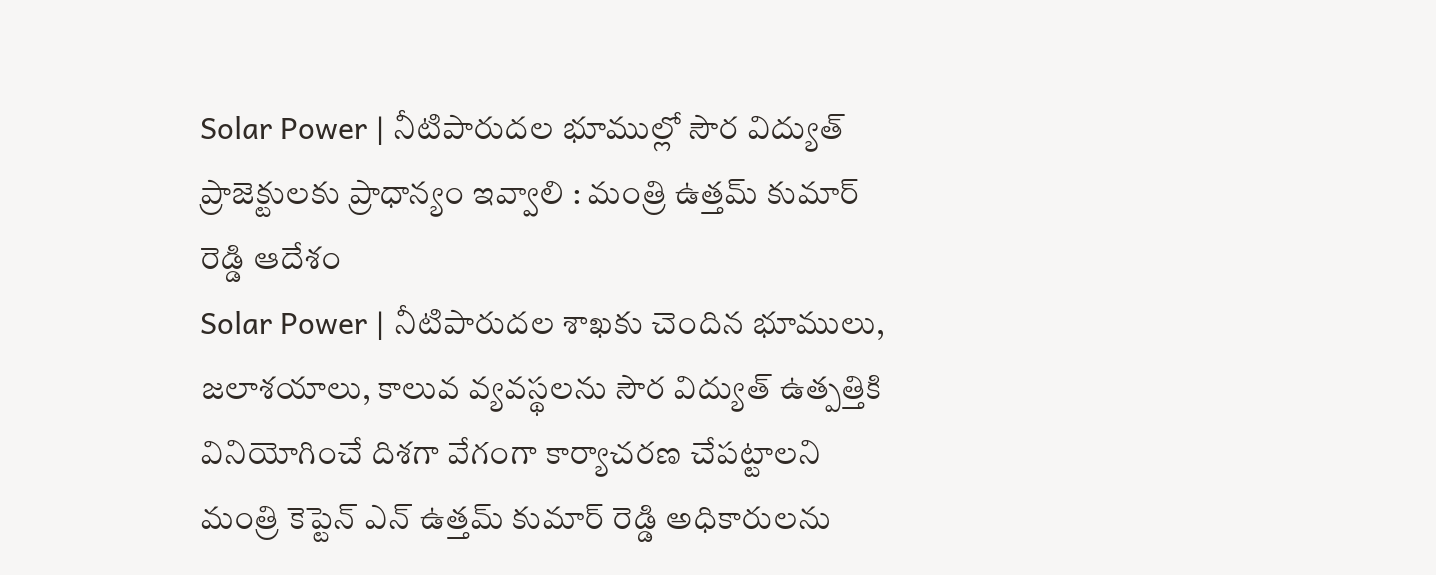Solar Power | నీటిపారుదల భూముల్లో సౌర విద్యుత్ ప్రాజెక్టులకు ప్రాధాన్యం ఇవ్వాలి : మంత్రి ఉత్తమ్ కుమార్ రెడ్డి ఆదేశం
Solar Power | నీటిపారుదల శాఖకు చెందిన భూములు, జలాశయాలు, కాలువ వ్యవస్థలను సౌర విద్యుత్ ఉత్పత్తికి వినియోగించే దిశగా వేగంగా కార్యాచరణ చేపట్టాలని మంత్రి కెప్టెన్ ఎన్ ఉత్తమ్ కుమార్ రెడ్డి అధికారులను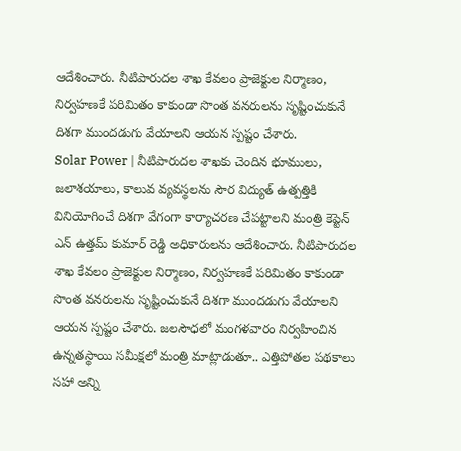ఆదేశించారు. నీటిపారుదల శాఖ కేవలం ప్రాజెక్టుల నిర్మాణం, నిర్వహణకే పరిమితం కాకుండా సొంత వనరులను సృష్టించుకునే దిశగా ముందడుగు వేయాలని ఆయన స్పష్టం చేశారు.
Solar Power | నీటిపారుదల శాఖకు చెందిన భూములు, జలాశయాలు, కాలువ వ్యవస్థలను సౌర విద్యుత్ ఉత్పత్తికి వినియోగించే దిశగా వేగంగా కార్యాచరణ చేపట్టాలని మంత్రి కెప్టెన్ ఎన్ ఉత్తమ్ కుమార్ రెడ్డి అధికారులను ఆదేశించారు. నీటిపారుదల శాఖ కేవలం ప్రాజెక్టుల నిర్మాణం, నిర్వహణకే పరిమితం కాకుండా సొంత వనరులను సృష్టించుకునే దిశగా ముందడుగు వేయాలని ఆయన స్పష్టం చేశారు. జలసౌధలో మంగళవారం నిర్వహించిన ఉన్నతస్థాయి సమీక్షలో మంత్రి మాట్లాడుతూ.. ఎత్తిపోతల పథకాలు సహా అన్ని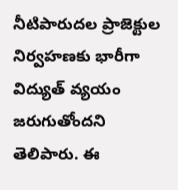నీటిపారుదల ప్రాజెక్టుల నిర్వహణకు భారీగా విద్యుత్ వ్యయం జరుగుతోందని తెలిపారు. ఈ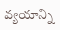వ్యయాన్ని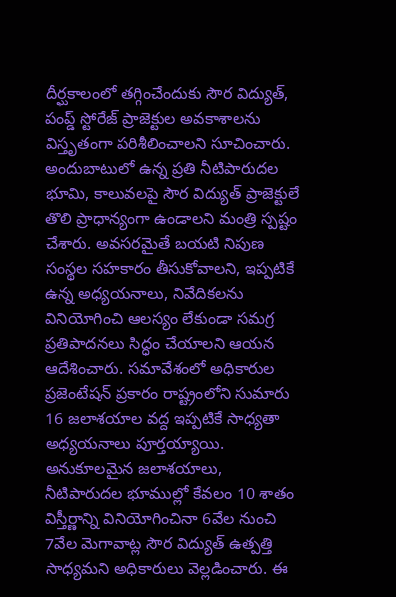దీర్ఘకాలంలో తగ్గించేందుకు సౌర విద్యుత్, పంప్డ్ స్టోరేజ్ ప్రాజెక్టుల అవకాశాలను విస్తృతంగా పరిశీలించాలని సూచించారు.
అందుబాటులో ఉన్న ప్రతి నీటిపారుదల భూమి, కాలువలపై సౌర విద్యుత్ ప్రాజెక్టులే తొలి ప్రాధాన్యంగా ఉండాలని మంత్రి స్పష్టం చేశారు. అవసరమైతే బయటి నిపుణ సంస్థల సహకారం తీసుకోవాలని, ఇప్పటికే ఉన్న అధ్యయనాలు, నివేదికలను వినియోగించి ఆలస్యం లేకుండా సమగ్ర ప్రతిపాదనలు సిద్ధం చేయాలని ఆయన ఆదేశించారు. సమావేశంలో అధికారుల ప్రజెంటేషన్ ప్రకారం రాష్ట్రంలోని సుమారు 16 జలాశయాల వద్ద ఇప్పటికే సాధ్యతా అధ్యయనాలు పూర్తయ్యాయి. అనుకూలమైన జలాశయాలు, నీటిపారుదల భూముల్లో కేవలం 10 శాతం విస్తీర్ణాన్ని వినియోగించినా 6వేల నుంచి 7వేల మెగావాట్ల సౌర విద్యుత్ ఉత్పత్తి సాధ్యమని అధికారులు వెల్లడించారు. ఈ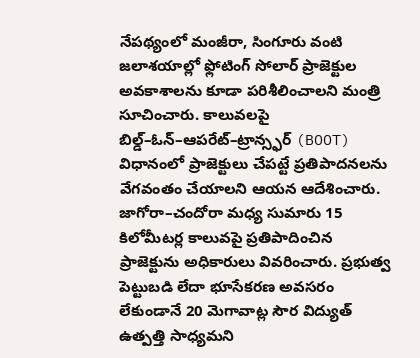నేపథ్యంలో మంజీరా, సింగూరు వంటి జలాశయాల్లో ఫ్లోటింగ్ సోలార్ ప్రాజెక్టుల అవకాశాలను కూడా పరిశీలించాలని మంత్రి సూచించారు. కాలువలపై బిల్డ్–ఓన్–ఆపరేట్–ట్రాన్స్ఫర్ (BOOT) విధానంలో ప్రాజెక్టులు చేపట్టే ప్రతిపాదనలను వేగవంతం చేయాలని ఆయన ఆదేశించారు.
జాగోరా–చందోరా మధ్య సుమారు 15 కిలోమీటర్ల కాలువపై ప్రతిపాదించిన ప్రాజెక్టును అధికారులు వివరించారు. ప్రభుత్వ పెట్టుబడి లేదా భూసేకరణ అవసరం లేకుండానే 20 మెగావాట్ల సౌర విద్యుత్ ఉత్పత్తి సాధ్యమని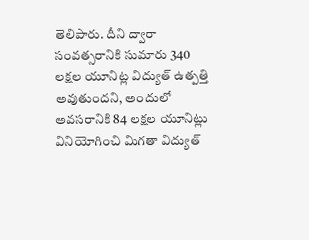తెలిపారు. దీని ద్వారా సంవత్సరానికి సుమారు 340 లక్షల యూనిట్ల విద్యుత్ ఉత్పత్తి అవుతుందని, అందులో అవసరానికి 84 లక్షల యూనిట్లు వినియోగించి మిగతా విద్యుత్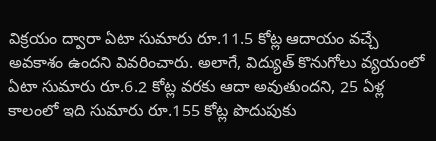విక్రయం ద్వారా ఏటా సుమారు రూ.11.5 కోట్ల ఆదాయం వచ్చే అవకాశం ఉందని వివరించారు. అలాగే, విద్యుత్ కొనుగోలు వ్యయంలో ఏటా సుమారు రూ.6.2 కోట్ల వరకు ఆదా అవుతుందని, 25 ఏళ్ల కాలంలో ఇది సుమారు రూ.155 కోట్ల పొదుపుకు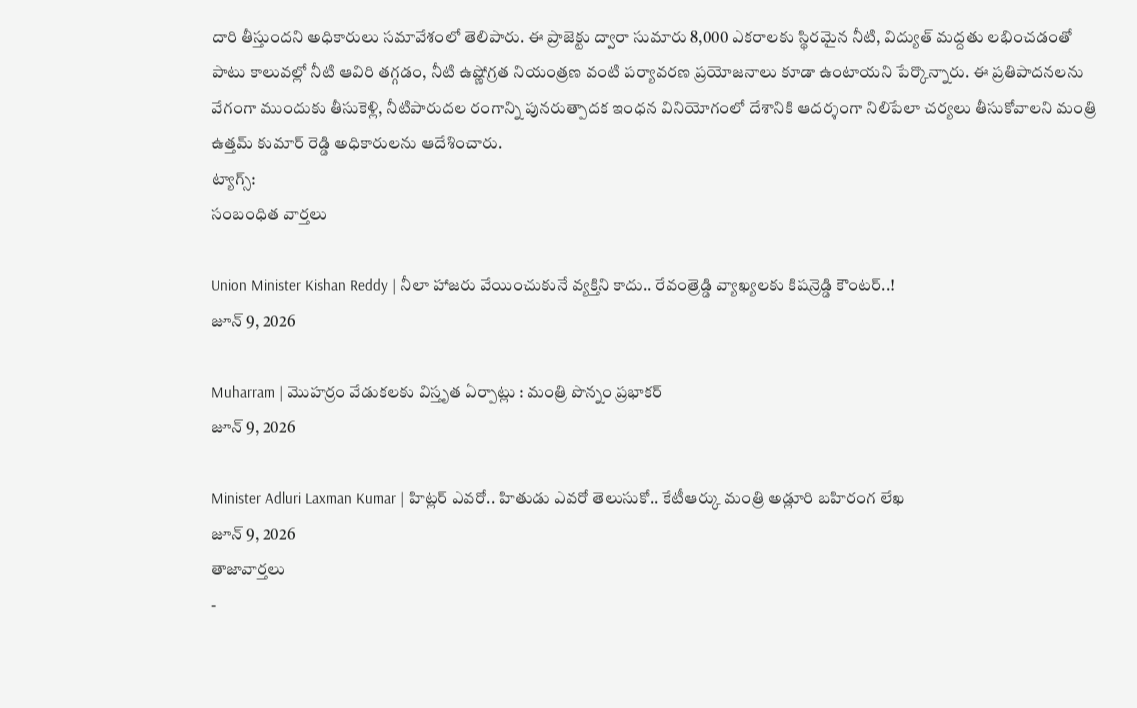దారి తీస్తుందని అధికారులు సమావేశంలో తెలిపారు. ఈ ప్రాజెక్టు ద్వారా సుమారు 8,000 ఎకరాలకు స్థిరమైన నీటి, విద్యుత్ మద్దతు లభించడంతో పాటు కాలువల్లో నీటి ఆవిరి తగ్గడం, నీటి ఉష్ణోగ్రత నియంత్రణ వంటి పర్యావరణ ప్రయోజనాలు కూడా ఉంటాయని పేర్కొన్నారు. ఈ ప్రతిపాదనలను వేగంగా ముందుకు తీసుకెళ్లి, నీటిపారుదల రంగాన్ని పునరుత్పాదక ఇంధన వినియోగంలో దేశానికి ఆదర్శంగా నిలిపేలా చర్యలు తీసుకోవాలని మంత్రి ఉత్తమ్ కుమార్ రెడ్డి అధికారులను ఆదేశించారు.
ట్యాగ్స్:
సంబంధిత వార్తలు

Union Minister Kishan Reddy | నీలా హాజరు వేయించుకునే వ్యక్తిని కాదు.. రేవంత్రెడ్డి వ్యాఖ్యలకు కిషన్రెడ్డి కౌంటర్..!
జూన్ 9, 2026

Muharram | మొహర్రం వేడుకలకు విస్తృత ఏర్పాట్లు : మంత్రి పొన్నం ప్రభాకర్
జూన్ 9, 2026

Minister Adluri Laxman Kumar | హిట్లర్ ఎవరో.. హితుడు ఎవరో తెలుసుకో.. కేటీఆర్కు మంత్రి అడ్లూరి బహిరంగ లేఖ
జూన్ 9, 2026
తాజావార్తలు
-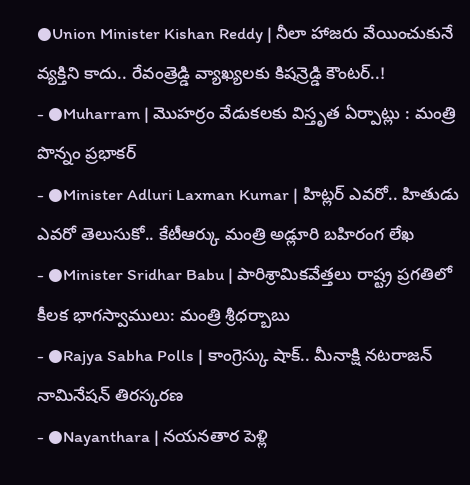●Union Minister Kishan Reddy | నీలా హాజరు వేయించుకునే వ్యక్తిని కాదు.. రేవంత్రెడ్డి వ్యాఖ్యలకు కిషన్రెడ్డి కౌంటర్..!
- ●Muharram | మొహర్రం వేడుకలకు విస్తృత ఏర్పాట్లు : మంత్రి పొన్నం ప్రభాకర్
- ●Minister Adluri Laxman Kumar | హిట్లర్ ఎవరో.. హితుడు ఎవరో తెలుసుకో.. కేటీఆర్కు మంత్రి అడ్లూరి బహిరంగ లేఖ
- ●Minister Sridhar Babu | పారిశ్రామికవేత్తలు రాష్ట్ర ప్రగతిలో కీలక భాగస్వాములు: మంత్రి శ్రీధర్బాబు
- ●Rajya Sabha Polls | కాంగ్రెస్కు షాక్.. మీనాక్షి నటరాజన్ నామినేషన్ తిరస్కరణ
- ●Nayanthara | నయనతార పెళ్లి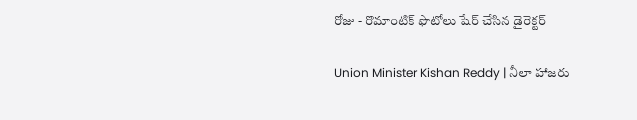రోజు - రొమాంటిక్ ఫొటోలు షేర్ చేసిన డైరెక్టర్

Union Minister Kishan Reddy | నీలా హాజరు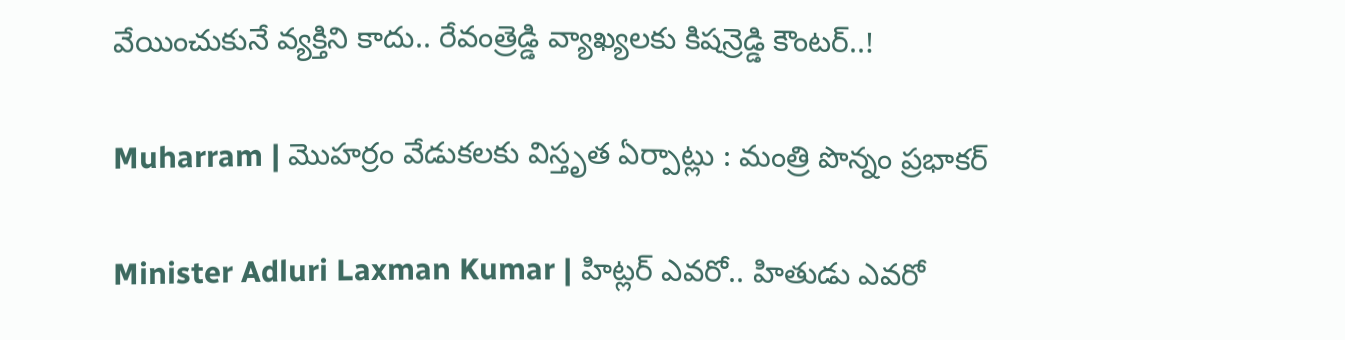వేయించుకునే వ్యక్తిని కాదు.. రేవంత్రెడ్డి వ్యాఖ్యలకు కిషన్రెడ్డి కౌంటర్..!

Muharram | మొహర్రం వేడుకలకు విస్తృత ఏర్పాట్లు : మంత్రి పొన్నం ప్రభాకర్

Minister Adluri Laxman Kumar | హిట్లర్ ఎవరో.. హితుడు ఎవరో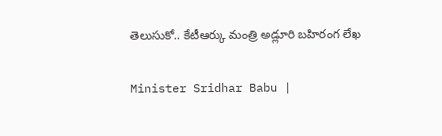తెలుసుకో.. కేటీఆర్కు మంత్రి అడ్లూరి బహిరంగ లేఖ

Minister Sridhar Babu |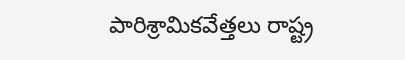పారిశ్రామికవేత్తలు రాష్ట్ర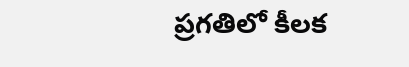ప్రగతిలో కీలక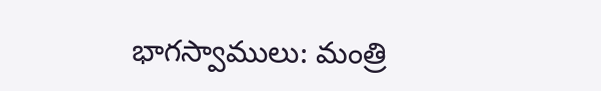భాగస్వాములు: మంత్రి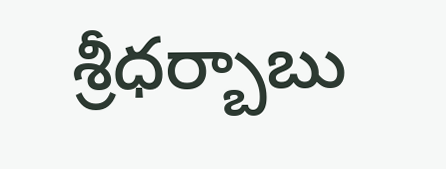శ్రీధర్బాబు